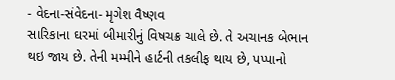- વેદના-સંવેદના- મૃગેશ વૈષ્ણવ
સારિકાના ઘરમાં બીમારીનું વિષચક્ર ચાલે છે. તે અચાનક બેભાન થઇ જાય છે. તેની મમ્મીને હાર્ટની તકલીફ થાય છે, પપ્પાનો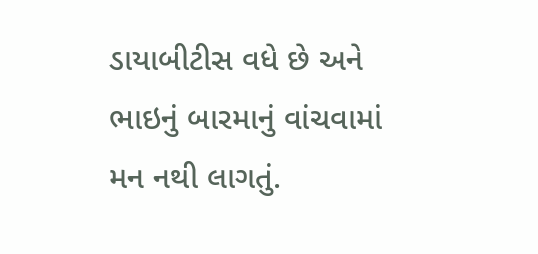ડાયાબીટીસ વધે છે અને ભાઇનું બારમાનું વાંચવામાં મન નથી લાગતું.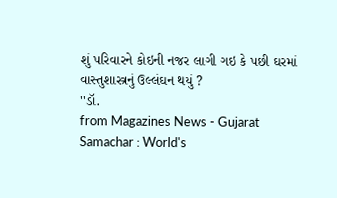શું પરિવારને કોઇની નજર લાગી ગઇ કે પછી ઘરમાં વાસ્તુશાસ્ત્રનું ઉલ્લંઘન થયું ?
''ડૉ.
from Magazines News - Gujarat Samachar : World's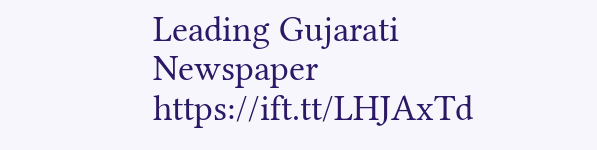Leading Gujarati Newspaper https://ift.tt/LHJAxTd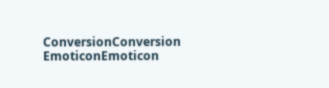ConversionConversion EmoticonEmoticon